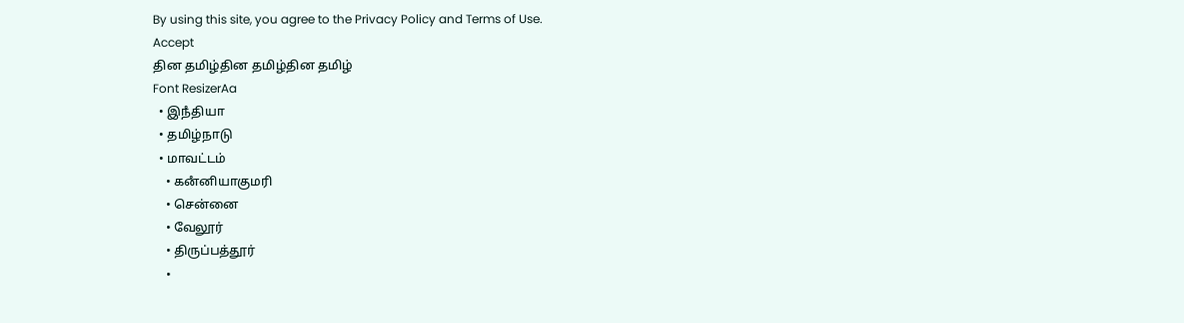By using this site, you agree to the Privacy Policy and Terms of Use.
Accept
தின தமிழ்தின தமிழ்தின தமிழ்
Font ResizerAa
  • இநஂதியா
  • தமிழ்நாடு
  • மாவட்டம்
    • கனஂனியாகுமரி
    • சென்னை
    • வேலூர்
    • திருப்பத்தூர்
    •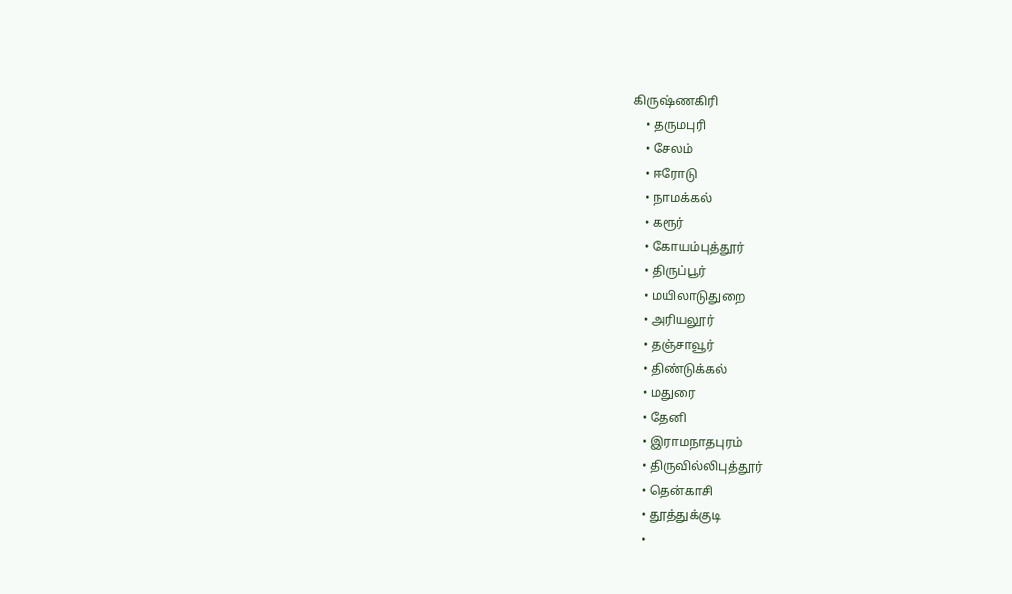கிருஷ்ணகிரி
    • தருமபுரி
    • சேலம்
    • ஈரோடு
    • நாமக்கல்
    • கரூர்
    • கோயம்புத்தூர்
    • திருப்பூர்
    • மயிலாடுதுறை
    • அரியலூர்
    • தஞ்சாவூர்
    • திண்டுக்கல்
    • மதுரை
    • தேனி
    • இராமநாதபுரம்
    • திருவில்லிபுத்தூர்
    • தென்காசி
    • தூத்துக்குடி
    •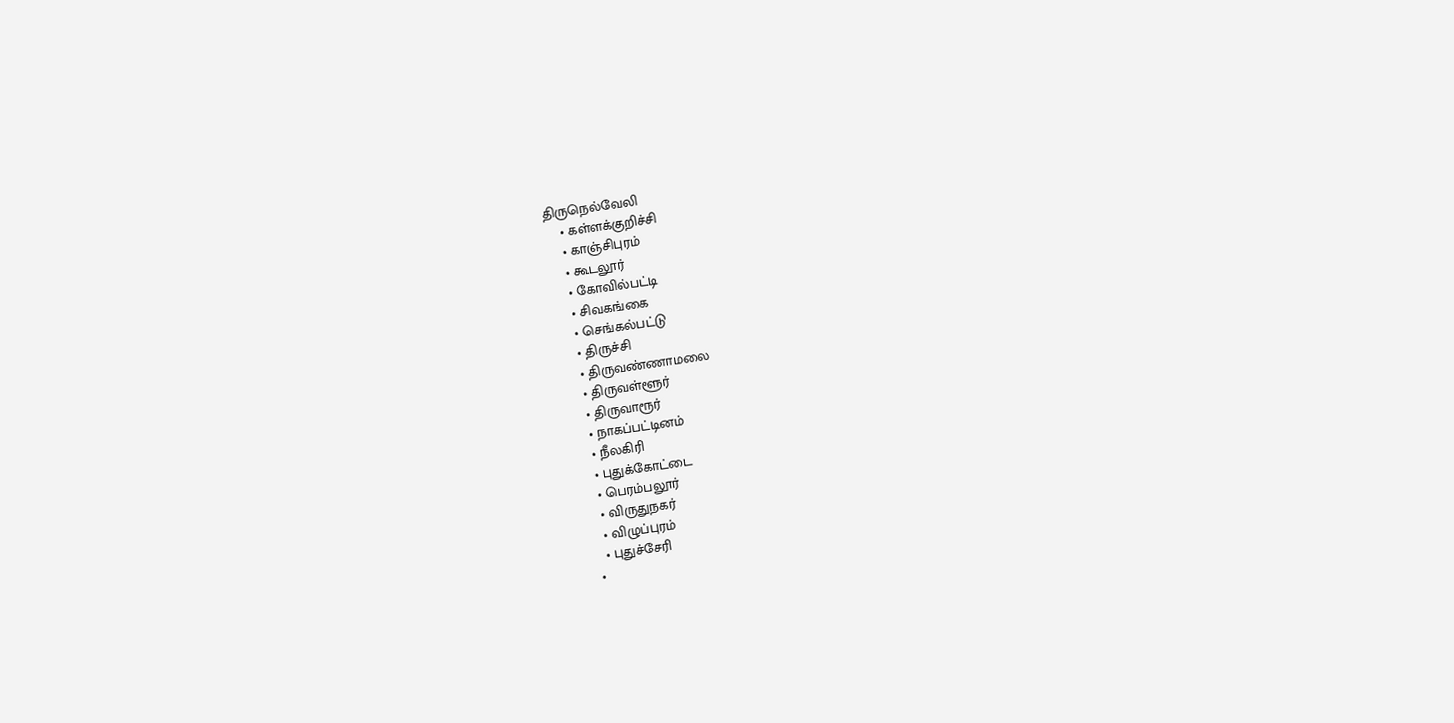திருநெல்வேலி
    • கள்ளக்குறிச்சி
    • காஞ்சிபுரம்
    • கூடலூர்
    • கோவில்பட்டி
    • சிவகங்கை
    • செங்கல்பட்டு
    • திருச்சி
    • திருவண்ணாமலை
    • திருவள்ளூர்
    • திருவாரூர்
    • நாகப்பட்டினம்
    • நீலகிரி
    • புதுக்கோட்டை
    • பெரம்பலூர்
    • விருதுநகர்
    • விழுப்புரம்
    • புதுச்சேரி
  •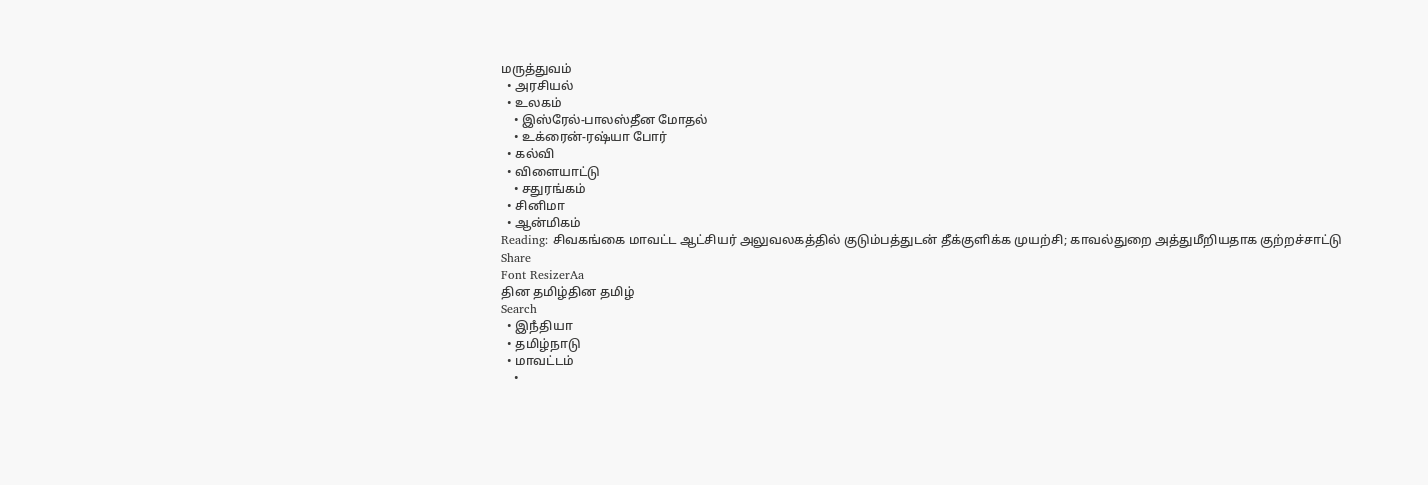மருத்துவம்
  • அரசியல்
  • உலகம்
    • இஸ்ரேல்-பாலஸ்தீன மோதல்
    • உக்ரைன்-ரஷ்யா போர்
  • கல்வி
  • விளையாட்டு
    • சதுரங்கம்
  • சினிமா
  • ஆன்மிகம்
Reading: சிவகங்கை மாவட்ட ஆட்சியர் அலுவலகத்தில் குடும்பத்துடன் தீக்குளிக்க முயற்சி; காவல்துறை அத்துமீறியதாக குற்றச்சாட்டு
Share
Font ResizerAa
தின தமிழ்தின தமிழ்
Search
  • இநஂதியா
  • தமிழ்நாடு
  • மாவட்டம்
    •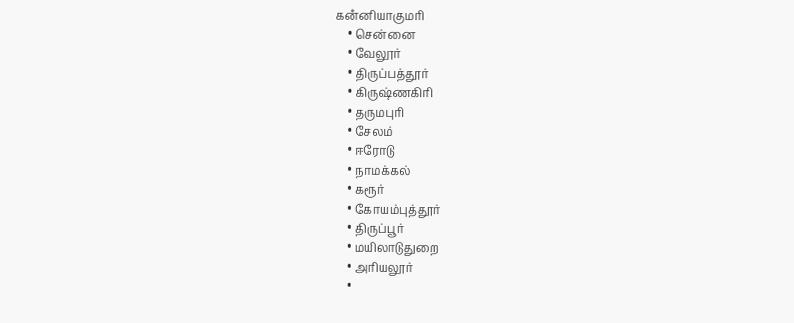கனஂனியாகுமரி
    • சென்னை
    • வேலூர்
    • திருப்பத்தூர்
    • கிருஷ்ணகிரி
    • தருமபுரி
    • சேலம்
    • ஈரோடு
    • நாமக்கல்
    • கரூர்
    • கோயம்புத்தூர்
    • திருப்பூர்
    • மயிலாடுதுறை
    • அரியலூர்
    •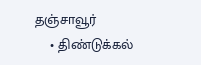தஞ்சாவூர்
    • திண்டுக்கல்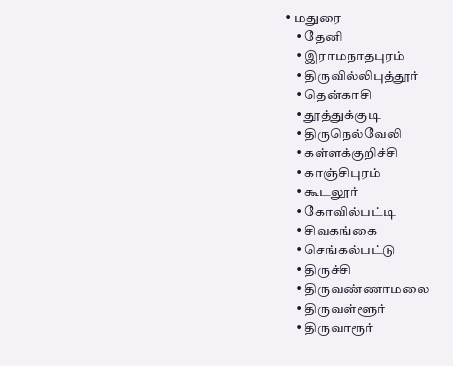• மதுரை
    • தேனி
    • இராமநாதபுரம்
    • திருவில்லிபுத்தூர்
    • தென்காசி
    • தூத்துக்குடி
    • திருநெல்வேலி
    • கள்ளக்குறிச்சி
    • காஞ்சிபுரம்
    • கூடலூர்
    • கோவில்பட்டி
    • சிவகங்கை
    • செங்கல்பட்டு
    • திருச்சி
    • திருவண்ணாமலை
    • திருவள்ளூர்
    • திருவாரூர்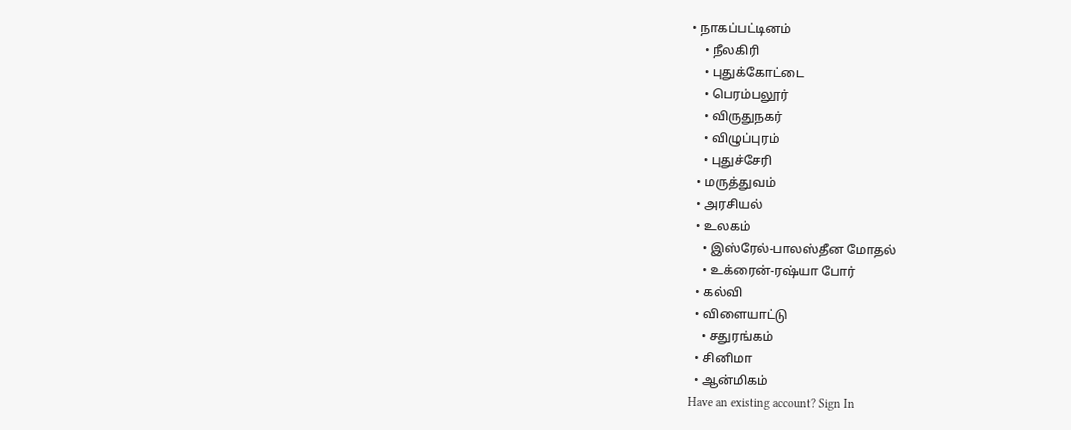• நாகப்பட்டினம்
    • நீலகிரி
    • புதுக்கோட்டை
    • பெரம்பலூர்
    • விருதுநகர்
    • விழுப்புரம்
    • புதுச்சேரி
  • மருத்துவம்
  • அரசியல்
  • உலகம்
    • இஸ்ரேல்-பாலஸ்தீன மோதல்
    • உக்ரைன்-ரஷ்யா போர்
  • கல்வி
  • விளையாட்டு
    • சதுரங்கம்
  • சினிமா
  • ஆன்மிகம்
Have an existing account? Sign In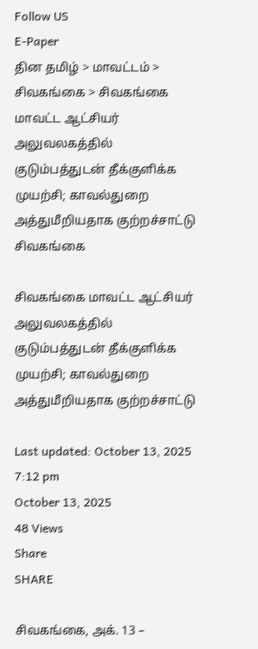Follow US
E-Paper
தின தமிழ் > மாவட்டம் > சிவகங்கை > சிவகங்கை மாவட்ட ஆட்சியர் அலுவலகத்தில் குடும்பத்துடன் தீக்குளிக்க முயற்சி; காவல்துறை அத்துமீறியதாக குற்றச்சாட்டு
சிவகங்கை

சிவகங்கை மாவட்ட ஆட்சியர் அலுவலகத்தில் குடும்பத்துடன் தீக்குளிக்க முயற்சி; காவல்துறை அத்துமீறியதாக குற்றச்சாட்டு

Last updated: October 13, 2025 7:12 pm
October 13, 2025
48 Views
Share
SHARE

சிவகங்கை, அக். 13 –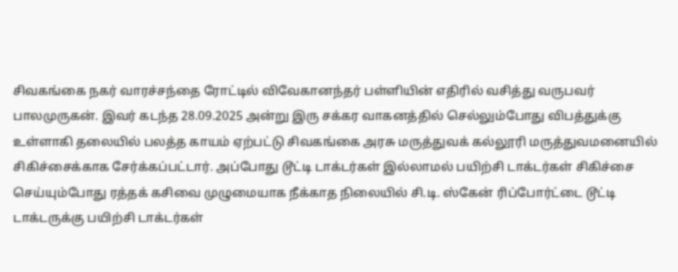சிவகங்கை நகர் வாரச்சந்தை ரோட்டில் விவேகானந்தர் பள்ளியின் எதிரில் வசித்து வருபவர் பாலமுருகன். இவர் கடந்த 28.09.2025 அன்று இரு சக்கர வாகனத்தில் செல்லும்போது விபத்துக்கு உள்ளாகி தலையில் பலத்த காயம் ஏற்பட்டு சிவகங்கை அரசு மருத்துவக் கல்லூரி மருத்துவமனையில் சிகிச்சைக்காக சேர்க்கப்பட்டார். அப்போது டூட்டி டாக்டர்கள் இல்லாமல் பயிற்சி டாக்டர்கள் சிகிச்சை செய்யும்போது ரத்தக் கசிவை முழுமையாக நீக்காத நிலையில் சி.டி. ஸ்கேன் ரிப்போர்ட்டை டூட்டி டாக்டருக்கு பயிற்சி டாக்டர்கள்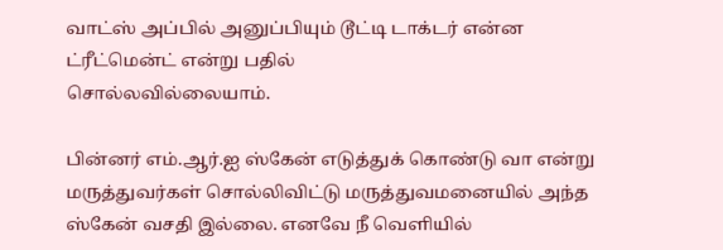வாட்ஸ் அப்பில் அனுப்பியும் டூட்டி டாக்டர் என்ன ட்ரீட்மென்ட் என்று பதில்
சொல்லவில்லையாம்.

பின்னர் எம்.ஆர்.ஐ ஸ்கேன் எடுத்துக் கொண்டு வா என்று மருத்துவர்கள் சொல்லிவிட்டு மருத்துவமனையில் அந்த ஸ்கேன் வசதி இல்லை. எனவே நீ வெளியில்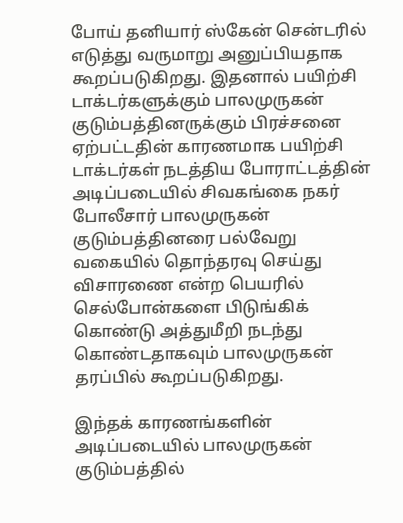போய் தனியார் ஸ்கேன் சென்டரில் எடுத்து வருமாறு அனுப்பியதாக கூறப்படுகிறது. இதனால் பயிற்சி டாக்டர்களுக்கும் பாலமுருகன் குடும்பத்தினருக்கும் பிரச்சனை ஏற்பட்டதின் காரணமாக பயிற்சி டாக்டர்கள் நடத்திய போராட்டத்தின் அடிப்படையில் சிவகங்கை நகர் போலீசார் பாலமுருகன் குடும்பத்தினரை பல்வேறு வகையில் தொந்தரவு செய்து விசாரணை என்ற பெயரில் செல்போன்களை பிடுங்கிக் கொண்டு அத்துமீறி நடந்து கொண்டதாகவும் பாலமுருகன் தரப்பில் கூறப்படுகிறது.

இந்தக் காரணங்களின் அடிப்படையில் பாலமுருகன் குடும்பத்தில்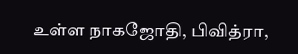உள்ள நாகஜோதி, பிவித்ரா,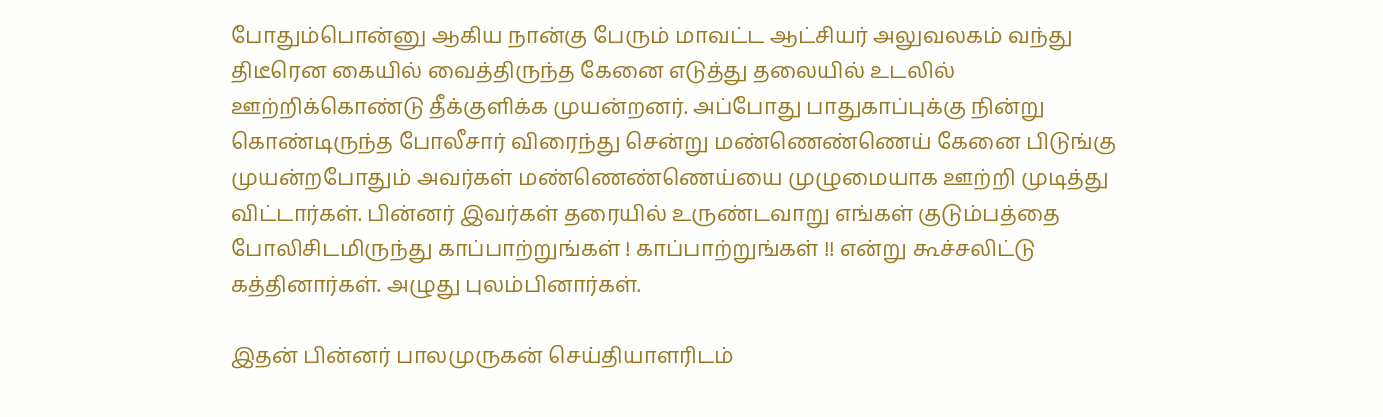போதும்பொன்னு ஆகிய நான்கு பேரும் மாவட்ட ஆட்சியர் அலுவலகம் வந்து திடீரென கையில் வைத்திருந்த கேனை எடுத்து தலையில் உடலில் ஊற்றிக்கொண்டு தீக்குளிக்க முயன்றனர். அப்போது பாதுகாப்புக்கு நின்று கொண்டிருந்த போலீசார் விரைந்து சென்று மண்ணெண்ணெய் கேனை பிடுங்கு முயன்றபோதும் அவர்கள் மண்ணெண்ணெய்யை முழுமையாக ஊற்றி முடித்து விட்டார்கள். பின்னர் இவர்கள் தரையில் உருண்டவாறு எங்கள் குடும்பத்தை போலிசிடமிருந்து காப்பாற்றுங்கள் ! காப்பாற்றுங்கள் !! என்று கூச்சலிட்டு கத்தினார்கள். அழுது புலம்பினார்கள்.

இதன் பின்னர் பாலமுருகன் செய்தியாளரிடம்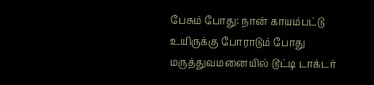பேசும் போது: நான் காயம்பட்டு உயிருக்கு போராடும் போது மருத்துவமனையில் டூட்டி டாக்டர்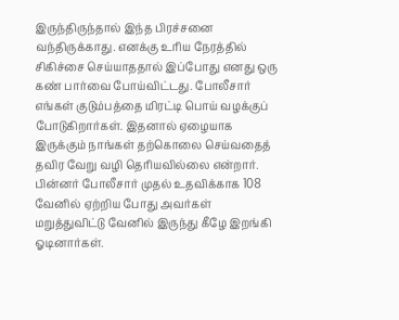இருந்திருந்தால் இந்த பிரச்சனை வந்திருக்காது. எனக்கு உரிய நேரத்தில் சிகிச்சை செய்யாததால் இப்போது எனது ஒரு கண் பார்வை போய்விட்டது. போலீசார் எங்கள் குடும்பத்தை மிரட்டி பொய் வழக்குப் போடுகிறார்கள். இதனால் ஏழையாக இருக்கும் நாங்கள் தற்கொலை செய்வதைத் தவிர வேறு வழி தெரியவில்லை என்றார். பின்னர் போலீசார் முதல் உதவிக்காக 108 வேனில் ஏற்றிய போது அவர்கள் மறுத்துவிட்டு வேனில் இருந்து கீழே இறங்கி ஓடினார்கள்.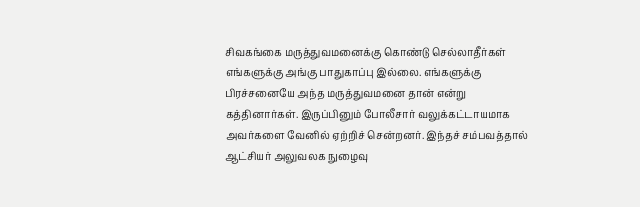சிவகங்கை மருத்துவமனைக்கு கொண்டு செல்லாதீர்கள் எங்களுக்கு அங்கு பாதுகாப்பு இல்லை. எங்களுக்கு பிரச்சனையே அந்த மருத்துவமனை தான் என்று கத்தினார்கள். இருப்பினும் போலீசார் வலுக்கட்டாயமாக அவர்களை வேனில் ஏற்றிச் சென்றனர். இந்தச் சம்பவத்தால் ஆட்சியர் அலுவலக நுழைவு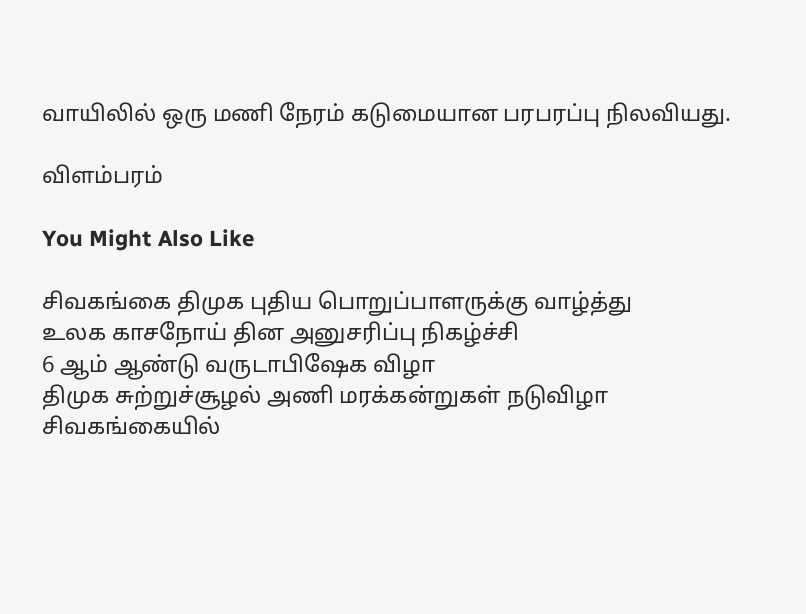வாயிலில் ஒரு மணி நேரம் கடுமையான பரபரப்பு நிலவியது.

விளம்பரம்

You Might Also Like

சிவகங்கை திமுக புதிய பொறுப்பாளருக்கு வாழ்த்து
உலக காசநோய் தின அனுசரிப்பு நிகழ்ச்சி
6 ஆம் ஆண்டு வருடாபிஷேக விழா
திமுக சுற்றுச்சூழல் அணி மரக்கன்றுகள் நடுவிழா
சிவகங்கையில்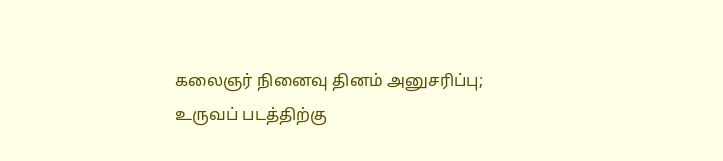கலைஞர் நினைவு தினம் அனுசரிப்பு; உருவப் படத்திற்கு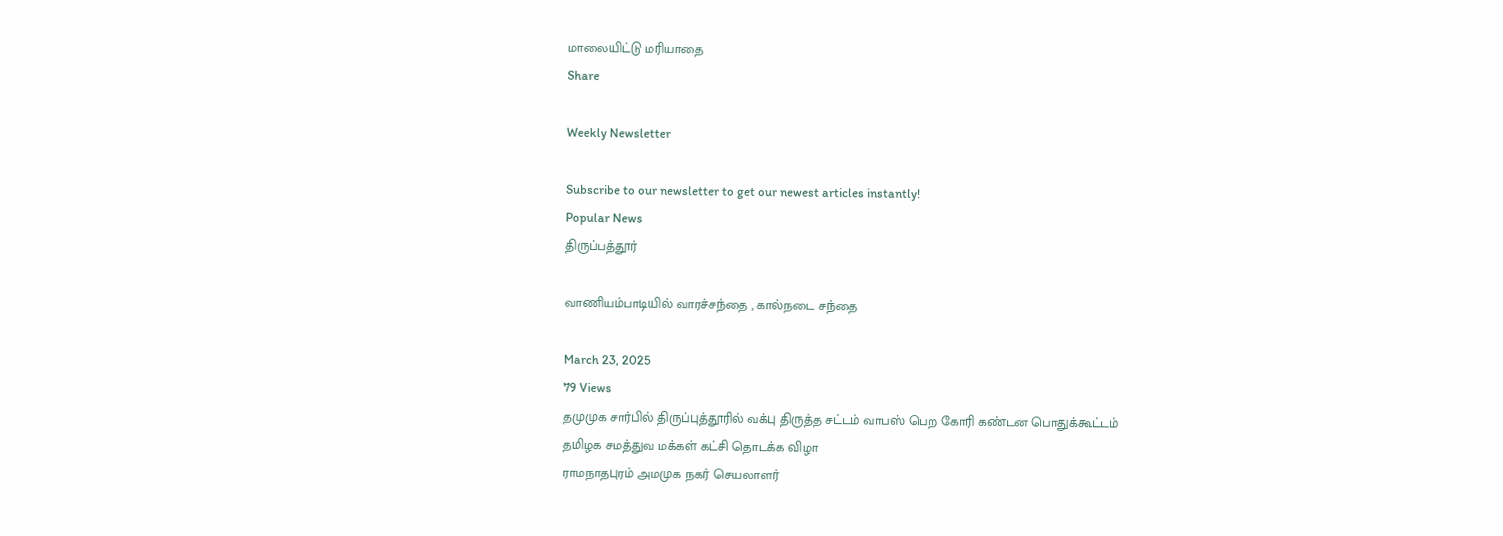மாலையிட்டு மரியாதை
Share

Weekly Newsletter

Subscribe to our newsletter to get our newest articles instantly!
Popular News
திருப்பத்தூர்

வாணியம்பாடியில் வாரச்சந்தை , கால்நடை சந்தை

March 23, 2025
79 Views
தமுமுக சார்பில் திருப்புத்தூரில் வக்பு திருத்த சட்டம் வாபஸ் பெற கோரி கண்டன பொதுக்கூட்டம்
தமிழக சமத்துவ மக்கள் கட்சி தொடக்க விழா
ராமநாதபுரம் அமமுக நகர் செயலாளர்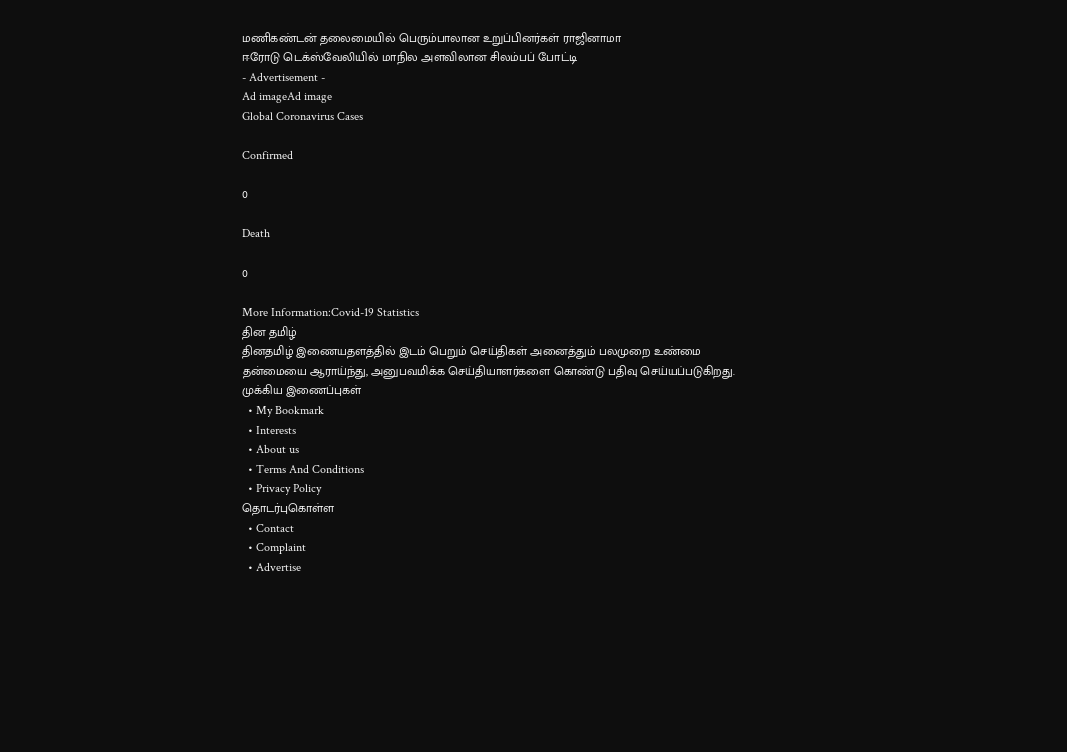மணிகண்டன் தலைமையில் பெரும்பாலான உறுப்பினர்கள் ராஜினாமா
ஈரோடு டெக்ஸ்வேலியில் மாநில அளவிலான சிலம்பப் போட்டி
- Advertisement -
Ad imageAd image
Global Coronavirus Cases

Confirmed

0

Death

0

More Information:Covid-19 Statistics
தின தமிழ்
தினதமிழ் இணையதளத்தில் இடம் பெறும் செய்திகள் அனைத்தும் பலமுறை உண்மை தன்மையை ஆராய்ந்து, அனுபவமிக்க செய்தியாளர்களை கொண்டு பதிவு செய்யப்படுகிறது.
முக்கிய இணைப்புகள்
  • My Bookmark
  • Interests
  • About us
  • Terms And Conditions
  • Privacy Policy
தொடர்புகொள்ள
  • Contact
  • Complaint
  • Advertise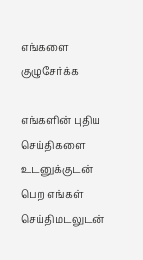எங்களை குழுசேர்க்க

எங்களின் புதிய செய்திகளை உடனுக்குடன் பெற எங்கள் செய்திமடலுடன்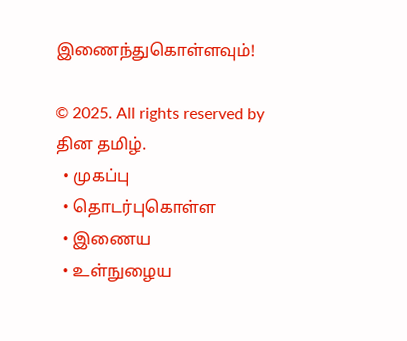இணைந்துகொள்ளவும்!

© 2025. All rights reserved by தின தமிழ்.
  • முகப்பு
  • தொடர்புகொள்ள
  • இணைய
  • உள்நுழைய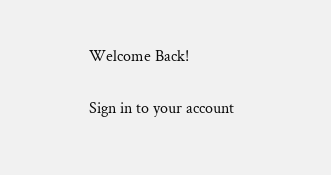Welcome Back!

Sign in to your account